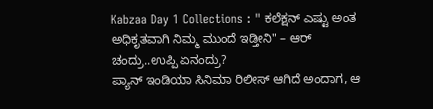Kabzaa Day 1 Collections : " ಕಲೆಕ್ಷನ್ ಎಷ್ಟು ಅಂತ ಅಧಿಕೃತವಾಗಿ ನಿಮ್ಮ ಮುಂದೆ ಇಡ್ತೀನಿ" – ಆರ್ ಚಂದ್ರು..ಉಪ್ಪಿ ಏನಂದ್ರು?
ಪ್ಯಾನ್ ಇಂಡಿಯಾ ಸಿನಿಮಾ ರಿಲೀಸ್ ಆಗಿದೆ ಅಂದಾಗ, ಆ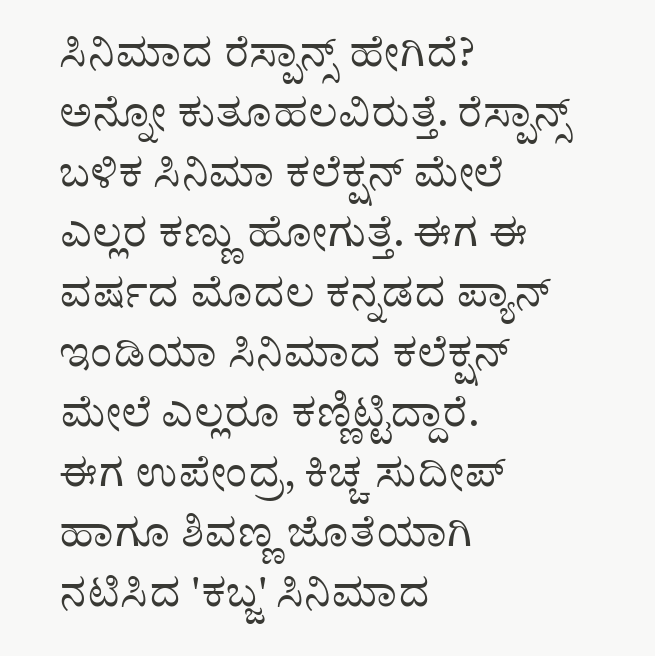ಸಿನಿಮಾದ ರೆಸ್ಪಾನ್ಸ್ ಹೇಗಿದೆ? ಅನ್ನೋ ಕುತೂಹಲವಿರುತ್ತೆ. ರೆಸ್ಪಾನ್ಸ್ ಬಳಿಕ ಸಿನಿಮಾ ಕಲೆಕ್ಷನ್ ಮೇಲೆ ಎಲ್ಲರ ಕಣ್ಣು ಹೋಗುತ್ತೆ. ಈಗ ಈ ವರ್ಷದ ಮೊದಲ ಕನ್ನಡದ ಪ್ಯಾನ್ ಇಂಡಿಯಾ ಸಿನಿಮಾದ ಕಲೆಕ್ಷನ್ ಮೇಲೆ ಎಲ್ಲರೂ ಕಣ್ಣಿಟ್ಟಿದ್ದಾರೆ.
ಈಗ ಉಪೇಂದ್ರ, ಕಿಚ್ಚ ಸುದೀಪ್ ಹಾಗೂ ಶಿವಣ್ಣ ಜೊತೆಯಾಗಿ ನಟಿಸಿದ 'ಕಬ್ಜ' ಸಿನಿಮಾದ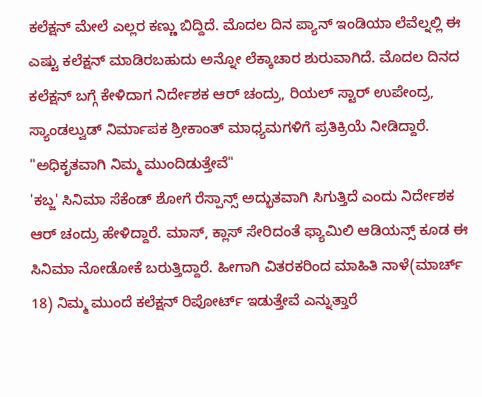ಕಲೆಕ್ಷನ್ ಮೇಲೆ ಎಲ್ಲರ ಕಣ್ಣು ಬಿದ್ದಿದೆ. ಮೊದಲ ದಿನ ಪ್ಯಾನ್ ಇಂಡಿಯಾ ಲೆವೆಲ್ನಲ್ಲಿ ಈ ಎಷ್ಟು ಕಲೆಕ್ಷನ್ ಮಾಡಿರಬಹುದು ಅನ್ನೋ ಲೆಕ್ಕಾಚಾರ ಶುರುವಾಗಿದೆ. ಮೊದಲ ದಿನದ ಕಲೆಕ್ಷನ್ ಬಗ್ಗೆ ಕೇಳಿದಾಗ ನಿರ್ದೇಶಕ ಆರ್ ಚಂದ್ರು, ರಿಯಲ್ ಸ್ಟಾರ್ ಉಪೇಂದ್ರ, ಸ್ಯಾಂಡಲ್ವುಡ್ ನಿರ್ಮಾಪಕ ಶ್ರೀಕಾಂತ್ ಮಾಧ್ಯಮಗಳಿಗೆ ಪ್ರತಿಕ್ರಿಯೆ ನೀಡಿದ್ದಾರೆ.
"ಅಧಿಕೃತವಾಗಿ ನಿಮ್ಮ ಮುಂದಿಡುತ್ತೇವೆ"
'ಕಬ್ಜ' ಸಿನಿಮಾ ಸೆಕೆಂಡ್ ಶೋಗೆ ರೆಸ್ಪಾನ್ಸ್ ಅದ್ಭುತವಾಗಿ ಸಿಗುತ್ತಿದೆ ಎಂದು ನಿರ್ದೇಶಕ ಆರ್ ಚಂದ್ರು ಹೇಳಿದ್ದಾರೆ. ಮಾಸ್, ಕ್ಲಾಸ್ ಸೇರಿದಂತೆ ಫ್ಯಾಮಿಲಿ ಆಡಿಯನ್ಸ್ ಕೂಡ ಈ ಸಿನಿಮಾ ನೋಡೋಕೆ ಬರುತ್ತಿದ್ದಾರೆ. ಹೀಗಾಗಿ ವಿತರಕರಿಂದ ಮಾಹಿತಿ ನಾಳೆ(ಮಾರ್ಚ್ 18) ನಿಮ್ಮ ಮುಂದೆ ಕಲೆಕ್ಷನ್ ರಿಪೋರ್ಟ್ ಇಡುತ್ತೇವೆ ಎನ್ನುತ್ತಾರೆ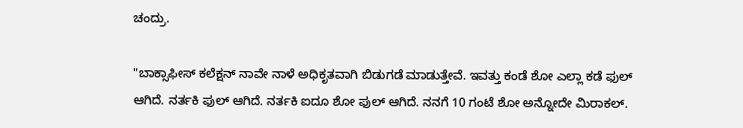ಚಂದ್ರು.

"ಬಾಕ್ಸಾಫೀಸ್ ಕಲೆಕ್ಷನ್ ನಾವೇ ನಾಳೆ ಅಧಿಕೃತವಾಗಿ ಬಿಡುಗಡೆ ಮಾಡುತ್ತೇವೆ. ಇವತ್ತು ಕಂಡೆ ಶೋ ಎಲ್ಲಾ ಕಡೆ ಫುಲ್ ಆಗಿದೆ. ನರ್ತಕಿ ಫುಲ್ ಆಗಿದೆ. ನರ್ತಕಿ ಐದೂ ಶೋ ಫುಲ್ ಆಗಿದೆ. ನನಗೆ 10 ಗಂಟೆ ಶೋ ಅನ್ನೋದೇ ಮಿರಾಕಲ್.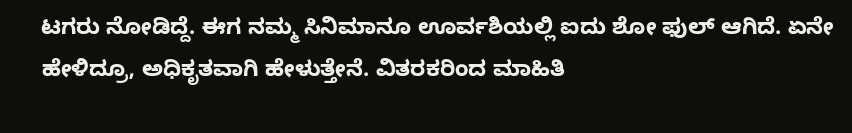ಟಗರು ನೋಡಿದ್ದೆ. ಈಗ ನಮ್ಮ ಸಿನಿಮಾನೂ ಊರ್ವಶಿಯಲ್ಲಿ ಐದು ಶೋ ಫುಲ್ ಆಗಿದೆ. ಏನೇ ಹೇಳಿದ್ರೂ, ಅಧಿಕೃತವಾಗಿ ಹೇಳುತ್ತೇನೆ. ವಿತರಕರಿಂದ ಮಾಹಿತಿ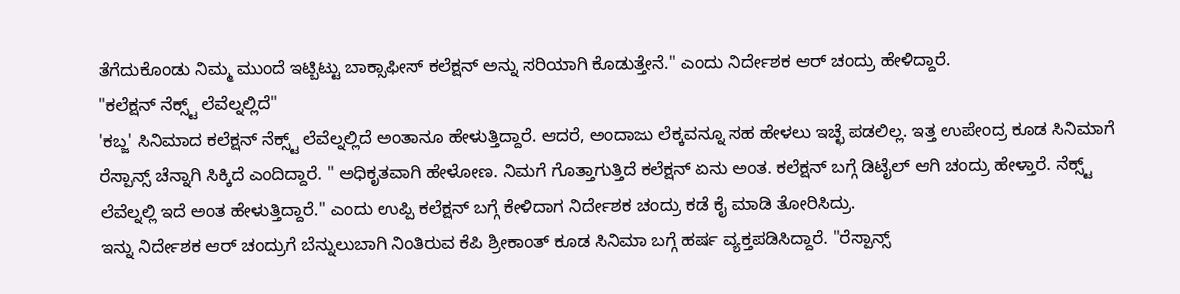ತೆಗೆದುಕೊಂಡು ನಿಮ್ಮ ಮುಂದೆ ಇಟ್ಬಿಟ್ಟು ಬಾಕ್ಸಾಫೀಸ್ ಕಲೆಕ್ಷನ್ ಅನ್ನು ಸರಿಯಾಗಿ ಕೊಡುತ್ತೇನೆ." ಎಂದು ನಿರ್ದೇಶಕ ಆರ್ ಚಂದ್ರು ಹೇಳಿದ್ದಾರೆ.
"ಕಲೆಕ್ಷನ್ ನೆಕ್ಸ್ಟ್ ಲೆವೆಲ್ನಲ್ಲಿದೆ"
'ಕಬ್ಜ' ಸಿನಿಮಾದ ಕಲೆಕ್ಷನ್ ನೆಕ್ಸ್ಟ್ ಲೆವೆಲ್ನಲ್ಲಿದೆ ಅಂತಾನೂ ಹೇಳುತ್ತಿದ್ದಾರೆ. ಆದರೆ, ಅಂದಾಜು ಲೆಕ್ಕವನ್ನೂ ಸಹ ಹೇಳಲು ಇಚ್ಛೆ ಪಡಲಿಲ್ಲ. ಇತ್ತ ಉಪೇಂದ್ರ ಕೂಡ ಸಿನಿಮಾಗೆ ರೆಸ್ಪಾನ್ಸ್ ಚೆನ್ನಾಗಿ ಸಿಕ್ಕಿದೆ ಎಂದಿದ್ದಾರೆ. " ಅಧಿಕೃತವಾಗಿ ಹೇಳೋಣ. ನಿಮಗೆ ಗೊತ್ತಾಗುತ್ತಿದೆ ಕಲೆಕ್ಷನ್ ಏನು ಅಂತ. ಕಲೆಕ್ಷನ್ ಬಗ್ಗೆ ಡಿಟೈಲ್ ಆಗಿ ಚಂದ್ರು ಹೇಳ್ತಾರೆ. ನೆಕ್ಸ್ಟ್ ಲೆವೆಲ್ನಲ್ಲಿ ಇದೆ ಅಂತ ಹೇಳುತ್ತಿದ್ದಾರೆ." ಎಂದು ಉಪ್ಪಿ ಕಲೆಕ್ಷನ್ ಬಗ್ಗೆ ಕೇಳಿದಾಗ ನಿರ್ದೇಶಕ ಚಂದ್ರು ಕಡೆ ಕೈ ಮಾಡಿ ತೋರಿಸಿದ್ರು.
ಇನ್ನು ನಿರ್ದೇಶಕ ಆರ್ ಚಂದ್ರುಗೆ ಬೆನ್ನುಲುಬಾಗಿ ನಿಂತಿರುವ ಕೆಪಿ ಶ್ರೀಕಾಂತ್ ಕೂಡ ಸಿನಿಮಾ ಬಗ್ಗೆ ಹರ್ಷ ವ್ಯಕ್ತಪಡಿಸಿದ್ದಾರೆ. "ರೆಸ್ಪಾನ್ಸ್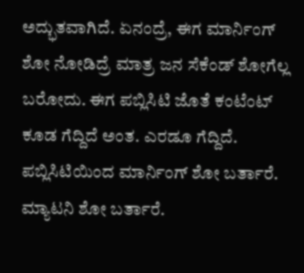ಅದ್ಭುತವಾಗಿದೆ. ಏನಂದ್ರೆ, ಈಗ ಮಾರ್ನಿಂಗ್ ಶೋ ನೋಡಿದ್ರೆ ಮಾತ್ರ ಜನ ಸೆಕೆಂಡ್ ಶೋಗೆಲ್ಲ ಬರೋದು. ಈಗ ಪಬ್ಲಿಸಿಟಿ ಜೊತೆ ಕಂಟೆಂಟ್ ಕೂಡ ಗೆದ್ದಿದೆ ಅಂತ. ಎರಡೂ ಗೆದ್ದಿದೆ. ಪಬ್ಲಿಸಿಟಿಯಿಂದ ಮಾರ್ನಿಂಗ್ ಶೋ ಬರ್ತಾರೆ. ಮ್ಯಾಟನಿ ಶೋ ಬರ್ತಾರೆ.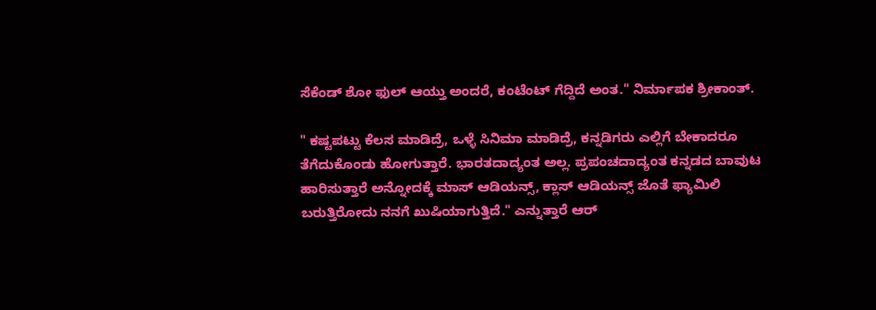ಸೆಕೆಂಡ್ ಶೋ ಫುಲ್ ಆಯ್ತು ಅಂದರೆ, ಕಂಟೆಂಟ್ ಗೆದ್ದಿದೆ ಅಂತ." ನಿರ್ಮಾಪಕ ಶ್ರೀಕಾಂತ್.

" ಕಷ್ಟಪಟ್ಟು ಕೆಲಸ ಮಾಡಿದ್ರೆ, ಒಳ್ಳೆ ಸಿನಿಮಾ ಮಾಡಿದ್ರೆ, ಕನ್ನಡಿಗರು ಎಲ್ಲಿಗೆ ಬೇಕಾದರೂ ತೆಗೆದುಕೊಂಡು ಹೋಗುತ್ತಾರೆ. ಭಾರತದಾದ್ಯಂತ ಅಲ್ಲ. ಪ್ರಪಂಚದಾದ್ಯಂತ ಕನ್ನಡದ ಬಾವುಟ ಹಾರಿಸುತ್ತಾರೆ ಅನ್ನೋದಕ್ಕೆ ಮಾಸ್ ಆಡಿಯನ್ಸ್, ಕ್ಲಾಸ್ ಆಡಿಯನ್ಸ್ ಜೊತೆ ಫ್ಯಾಮಿಲಿ ಬರುತ್ತಿರೋದು ನನಗೆ ಖುಷಿಯಾಗುತ್ತಿದೆ." ಎನ್ನುತ್ತಾರೆ ಆರ್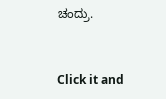ಚಂದ್ರು.


Click it and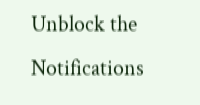Unblock the Notifications